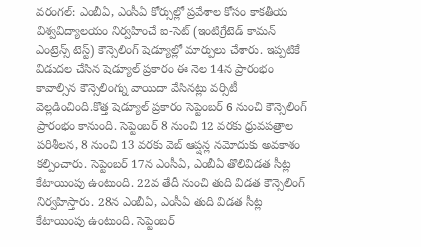వరంగల్: ఎంబీఏ, ఎంసీఏ కోర్సుల్లో ప్రవేశాల కోసం కాకతీయ విశ్వవిద్యాలయం నిర్వహించే ఐ-సెట్ (ఇంటిగ్రేటెడ్ కామన్ ఎంట్రెన్స్ టెస్ట్) కౌన్సెలింగ్ షెడ్యూల్లో మార్పులు చేశారు. ఇప్పటికే విడుదల చేసిన షెడ్యూల్ ప్రకారం ఈ నెల 14న ప్రారంభం కావాల్సిన కౌన్సెలింగ్ను వాయిదా వేసినట్లు వర్సిటీ వెల్లడించింది.కొత్త షెడ్యూల్ ప్రకారం సెప్టెంబర్ 6 నుంచి కౌన్సెలింగ్ ప్రారంభం కానుంది. సెప్టెంబర్ 8 నుంచి 12 వరకు ధ్రువపత్రాల పరిశీలన, 8 నుంచి 13 వరకు వెబ్ ఆప్షన్ల నమోదుకు అవకాశం కల్పించారు. సెప్టెంబర్ 17న ఎంసీఏ, ఎంబీఏ తొలివిడత సీట్ల కేటాయింపు ఉంటుంది. 22వ తేదీ నుంచి తుది విడత కౌన్సెలింగ్ నిర్వహిస్తారు. 28న ఎంబీఏ, ఎంసీఏ తుది విడత సీట్ల కేటాయింపు ఉంటుంది. సెప్టెంబర్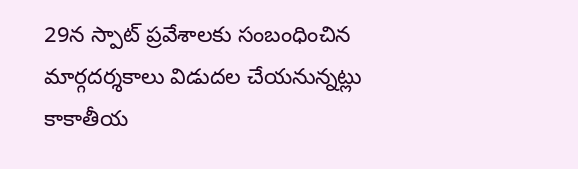29న స్పాట్ ప్రవేశాలకు సంబంధించిన మార్గదర్శకాలు విడుదల చేయనున్నట్లు కాకాతీయ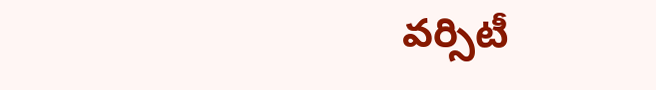వర్సిటీ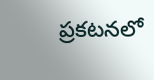ప్రకటనలో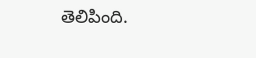తెలిపింది.